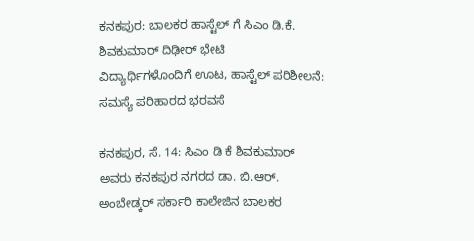ಕನಕಪುರ: ಬಾಲಕರ ಹಾಸ್ಟೆಲ್ ಗೆ ಸಿಎಂ ಡಿ.ಕೆ. ಶಿವಕುಮಾರ್ ದಿಢೀರ್ ಭೇಟಿ
ವಿದ್ಯಾರ್ಥಿಗಳೊಂದಿಗೆ ಊಟ, ಹಾಸ್ಟೆಲ್ ಪರಿಶೀಲನೆ: ಸಮಸ್ಯೆ ಪರಿಹಾರದ ಭರವಸೆ

ಕನಕಪುರ, ಸೆ. 14: ಸಿಎಂ ಡಿ ಕೆ ಶಿವಕುಮಾರ್ ಅವರು ಕನಕಪುರ ನಗರದ ಡಾ. ಬಿ.ಆರ್. ಅಂಬೇಡ್ಕರ್ ಸರ್ಕಾರಿ ಕಾಲೇಜಿನ ಬಾಲಕರ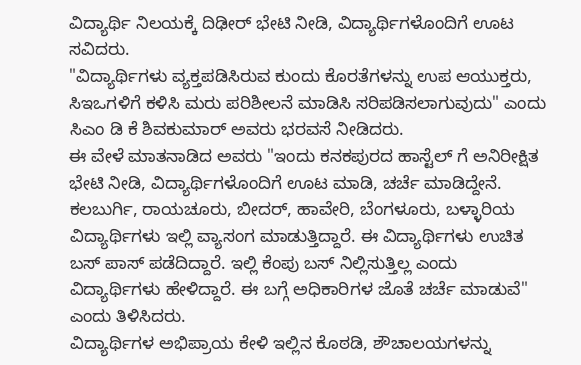ವಿದ್ಯಾರ್ಥಿ ನಿಲಯಕ್ಕೆ ದಿಢೀರ್ ಭೇಟಿ ನೀಡಿ, ವಿದ್ಯಾರ್ಥಿಗಳೊಂದಿಗೆ ಊಟ ಸವಿದರು.
"ವಿದ್ಯಾರ್ಥಿಗಳು ವ್ಯಕ್ತಪಡಿಸಿರುವ ಕುಂದು ಕೊರತೆಗಳನ್ನು ಉಪ ಆಯುಕ್ತರು, ಸಿಇಒಗಳಿಗೆ ಕಳಿಸಿ ಮರು ಪರಿಶೀಲನೆ ಮಾಡಿಸಿ ಸರಿಪಡಿಸಲಾಗುವುದು" ಎಂದು ಸಿಎಂ ಡಿ ಕೆ ಶಿವಕುಮಾರ್ ಅವರು ಭರವಸೆ ನೀಡಿದರು.
ಈ ವೇಳೆ ಮಾತನಾಡಿದ ಅವರು "ಇಂದು ಕನಕಪುರದ ಹಾಸ್ಟೆಲ್ ಗೆ ಅನಿರೀಕ್ಷಿತ ಭೇಟಿ ನೀಡಿ, ವಿದ್ಯಾರ್ಥಿಗಳೊಂದಿಗೆ ಊಟ ಮಾಡಿ, ಚರ್ಚೆ ಮಾಡಿದ್ದೇನೆ. ಕಲಬುರ್ಗಿ, ರಾಯಚೂರು, ಬೀದರ್, ಹಾವೇರಿ, ಬೆಂಗಳೂರು, ಬಳ್ಳಾರಿಯ ವಿದ್ಯಾರ್ಥಿಗಳು ಇಲ್ಲಿ ವ್ಯಾಸಂಗ ಮಾಡುತ್ತಿದ್ದಾರೆ. ಈ ವಿದ್ಯಾರ್ಥಿಗಳು ಉಚಿತ ಬಸ್ ಪಾಸ್ ಪಡೆದಿದ್ದಾರೆ. ಇಲ್ಲಿ ಕೆಂಪು ಬಸ್ ನಿಲ್ಲಿಸುತ್ತಿಲ್ಲ ಎಂದು ವಿದ್ಯಾರ್ಥಿಗಳು ಹೇಳಿದ್ದಾರೆ. ಈ ಬಗ್ಗೆ ಅಧಿಕಾರಿಗಳ ಜೊತೆ ಚರ್ಚೆ ಮಾಡುವೆ" ಎಂದು ತಿಳಿಸಿದರು.
ವಿದ್ಯಾರ್ಥಿಗಳ ಅಭಿಪ್ರಾಯ ಕೇಳಿ ಇಲ್ಲಿನ ಕೊಠಡಿ, ಶೌಚಾಲಯಗಳನ್ನು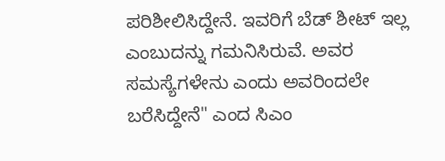ಪರಿಶೀಲಿಸಿದ್ದೇನೆ. ಇವರಿಗೆ ಬೆಡ್ ಶೀಟ್ ಇಲ್ಲ ಎಂಬುದನ್ನು ಗಮನಿಸಿರುವೆ. ಅವರ ಸಮಸ್ಯೆಗಳೇನು ಎಂದು ಅವರಿಂದಲೇ ಬರೆಸಿದ್ದೇನೆ" ಎಂದ ಸಿಎಂ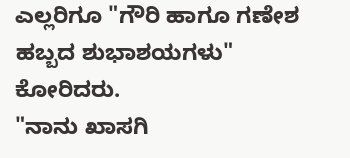ಎಲ್ಲರಿಗೂ "ಗೌರಿ ಹಾಗೂ ಗಣೇಶ ಹಬ್ಬದ ಶುಭಾಶಯಗಳು" ಕೋರಿದರು.
"ನಾನು ಖಾಸಗಿ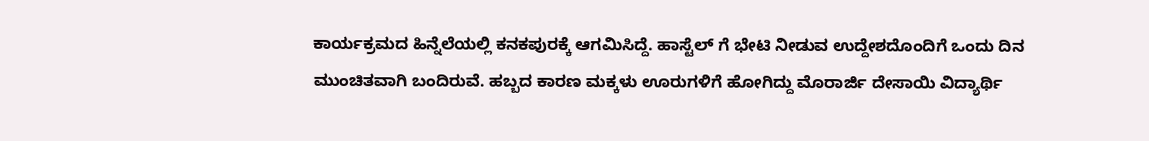ಕಾರ್ಯಕ್ರಮದ ಹಿನ್ನೆಲೆಯಲ್ಲಿ ಕನಕಪುರಕ್ಕೆ ಆಗಮಿಸಿದ್ದೆ. ಹಾಸ್ಟೆಲ್ ಗೆ ಭೇಟಿ ನೀಡುವ ಉದ್ದೇಶದೊಂದಿಗೆ ಒಂದು ದಿನ ಮುಂಚಿತವಾಗಿ ಬಂದಿರುವೆ. ಹಬ್ಬದ ಕಾರಣ ಮಕ್ಕಳು ಊರುಗಳಿಗೆ ಹೋಗಿದ್ದು ಮೊರಾರ್ಜಿ ದೇಸಾಯಿ ವಿದ್ಯಾರ್ಥಿ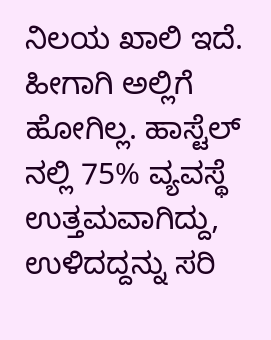ನಿಲಯ ಖಾಲಿ ಇದೆ. ಹೀಗಾಗಿ ಅಲ್ಲಿಗೆ ಹೋಗಿಲ್ಲ. ಹಾಸ್ಟೆಲ್ ನಲ್ಲಿ 75% ವ್ಯವಸ್ಥೆ ಉತ್ತಮವಾಗಿದ್ದು, ಉಳಿದದ್ದನ್ನು ಸರಿ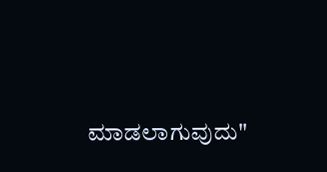ಮಾಡಲಾಗುವುದು"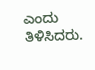ಎಂದು ತಿಳಿಸಿದರು.